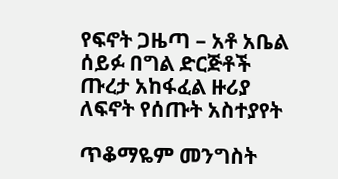የፍኖት ጋዜጣ – አቶ አቤል ሰይፉ በግል ድርጅቶች ጡረታ አከፋፈል ዙሪያ ለፍኖት የሰጡት አስተያየት

ጥቆማዬም መንግስት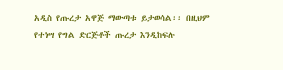አዲስ የጡረታ አዋጅ ማውጣቱ ይታወሳል፡፡ በዚህም የተነሣ የግል ድርጅቶች ጡረታ እንዲከፍሉ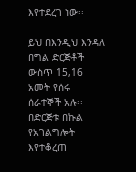እየተደረገ ነው፡፡

ይህ በእንዲህ እንዳለ በግል ድርጅቶች ውስጥ 15,16 አመት የሰሩ ሰራተኞች አሉ፡፡ በድርጅቱ በኩል የአገልግሎት እየተቆረጠ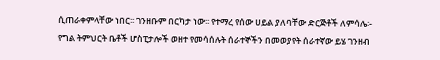ሲጠራቀምላቸው ነበር፡፡ ገንዘቡም በርካታ ነው፡፡ የተማረ የሰው ሀይል ያለባቸው ድርጅቶች ለምሳሌ፡- የግል ትምህርት ቤቶች ሆስፒታሎች ወዘተ የመሳሰሉት ሰራተኞችን በመወያየት ሰራተኛው ይሄ ገንዘብ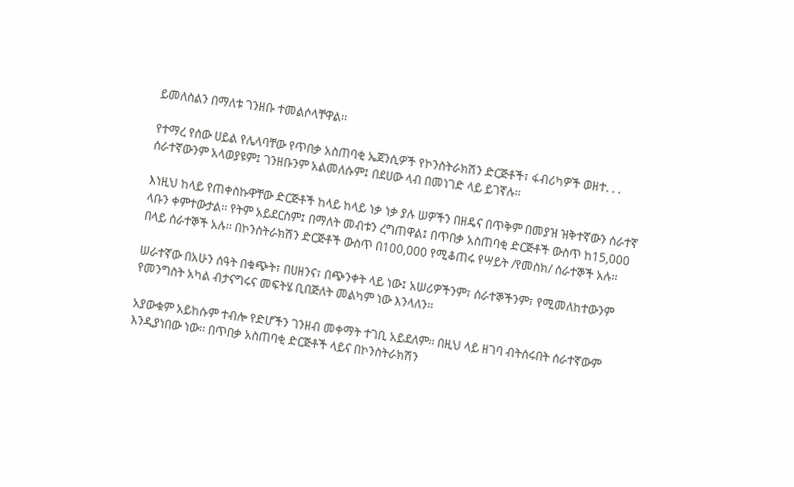ይመለስልን በማለቱ ገንዘቡ ተመልሶላቸዋል፡፡

የተማረ የሰው ሀይል የሌላባቸው የጥበቃ አስጠባቂ ኤጀንሲዎች የኮንስትራክሽን ድርጅቶች፣ ፋብሪካዎች ወዘተ. . . ሰራተኛውንም አላወያዩም፤ ገንዘቡንም አልመለሱም፤ በደሀው ላብ በመነገድ ላይ ይገኛሉ፡፡

እነዚህ ከላይ የጠቀስኩዋቸው ድርጅቶች ከላይ ከላይ ነቃ ነቃ ያሉ ሠዎችን በዘዴና በጥቅም በመያዝ ዝቅተኛውን ሰራተኛ ላቡን ቀምተውታል፡፡ የትም አይደርስም፤ በማለት መብቱን ረግጠዋል፤ በጥበቃ አስጠባቂ ድርጅቶች ውስጥ ከ15,000 በላይ ሰራተኞች አሉ፡፡ በኮንስትራክሽን ድርጅቶች ውስጥ በ100,000 የሚቆጠሩ የሣይት /የመስክ/ ሰራተኞች አሉ፡፡

ሠራተኛው በአሁን ሰዓት በቁጭት፣ በሀዘንና፣ በጭንቀት ላይ ነው፤ አሠሪዎችንም፣ ሰራተኞችንም፣ የሚመለከተውንም የመንግስት አካል ብታናግሩና መፍትሄ ቢበጅለት መልካም ነው እንላለን፡፡

አያውቁም አይከሱም ተብሎ የድሆችን ገንዘብ መቀማት ተገቢ አይደለም፡፡ በዚህ ላይ ዘገባ ብትሰሩበት ሰራተኛውም እንዲያነበው ነው፡፡ በጥበቃ አስጠባቂ ድርጅቶች ላይና በኮንስትራክሽን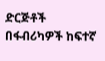ድርጅቶች በፋብሪካዎች ከፍተኛ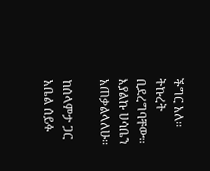ችግር አለ፡፡ ትኩረት ቢደረግባቸው፡፡ እያልኩ ሀሳቤን አጠቃልላለሁ፡፡

ከሰላምታ ጋር አቤል ሰይፉ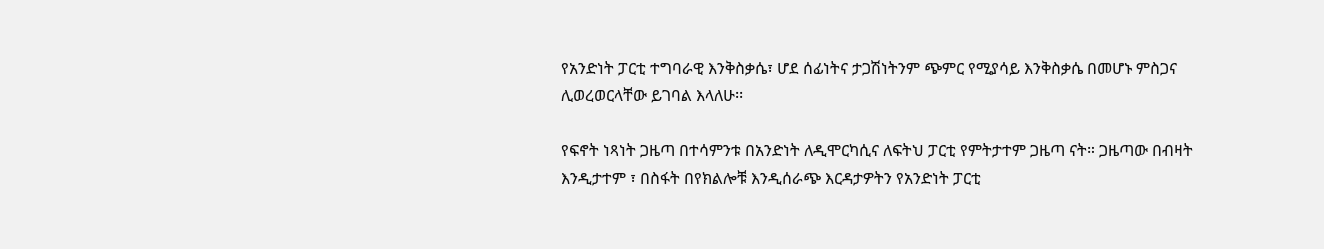የአንድነት ፓርቲ ተግባራዊ እንቅስቃሴ፣ ሆደ ሰፊነትና ታጋሽነትንም ጭምር የሚያሳይ እንቅስቃሴ በመሆኑ ምስጋና ሊወረወርላቸው ይገባል እላለሁ፡፡

የፍኖት ነጻነት ጋዜጣ በተሳምንቱ በአንድነት ለዲሞርካሲና ለፍትህ ፓርቲ የምትታተም ጋዜጣ ናት። ጋዜጣው በብዛት እንዲታተም ፣ በስፋት በየክልሎቹ እንዲሰራጭ እርዳታዎትን የአንድነት ፓርቲ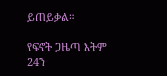ይጠይቃል።

የፍኖት ጋዜጣ እትም 24ን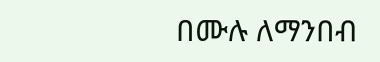በሙሉ ለማንበብ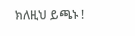ክለዚህ ይጫኑ !